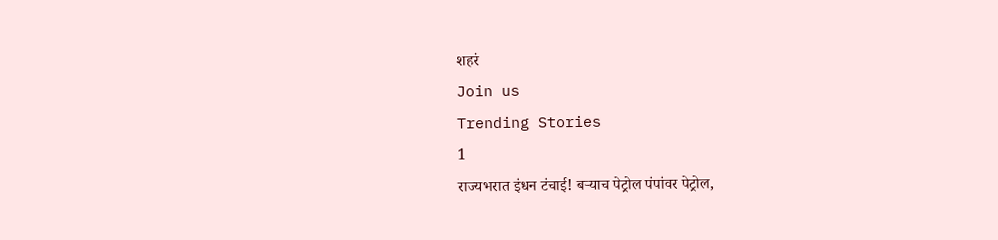शहरं
Join us
Trending Stories
1
राज्यभरात इंधन टंचाई! बऱ्याच पेट्रोल पंपांवर पेट्रोल,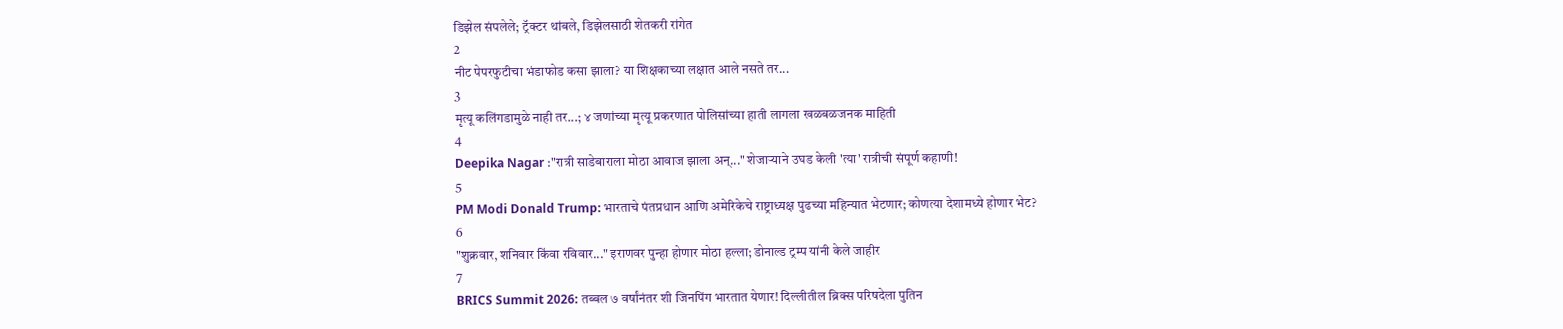डिझेल संपलेले; ट्रॅक्टर थांबले, डिझेलसाठी शेतकरी रांगेत
2
नीट पेपरफुटीचा भंडाफोड कसा झाला? या शिक्षकाच्या लक्षात आले नसते तर...
3
मृत्यू कलिंगडामुळे नाही तर...; ४ जणांच्या मृत्यू प्रकरणात पोलिसांच्या हाती लागला खळबळजनक माहिती
4
Deepika Nagar :"रात्री साडेबाराला मोठा आवाज झाला अन्..." शेजाऱ्याने उघड केली 'त्या' रात्रीची संपूर्ण कहाणी!
5
PM Modi Donald Trump: भारताचे पंतप्रधान आणि अमेरिकेचे राष्ट्राध्यक्ष पुढच्या महिन्यात भेटणार; कोणत्या देशामध्ये होणार भेट?
6
"शुक्रवार, शनिवार किंवा रविवार..." इराणवर पुन्हा होणार मोठा हल्ला; डोनाल्ड ट्रम्प यांनी केले जाहीर
7
BRICS Summit 2026: तब्बल ७ वर्षांनंतर शी जिनपिंग भारतात येणार! दिल्लीतील ब्रिक्स परिषदेला पुतिन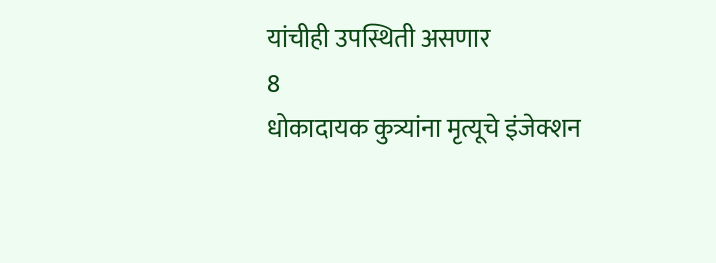यांचीही उपस्थिती असणार
8
धोकादायक कुत्र्यांना मृत्यूचे इंजेक्शन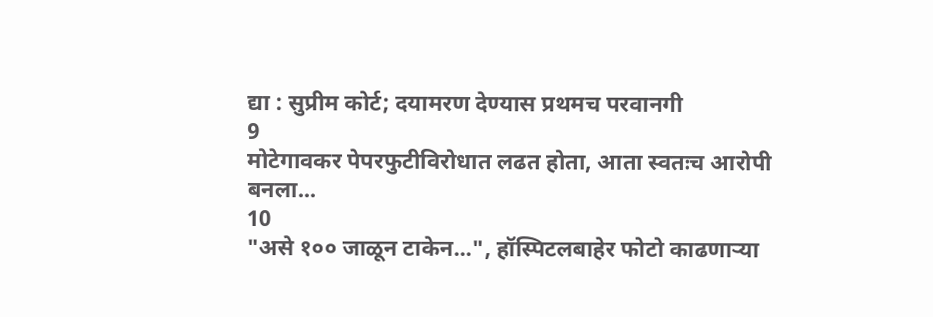द्या : सुप्रीम कोर्ट; दयामरण देण्यास प्रथमच परवानगी
9
मोटेगावकर पेपरफुटीविरोधात लढत होता, आता स्वतःच आरोपी बनला...
10
"असे १०० जाळून टाकेन...", हॉस्पिटलबाहेर फोटो काढणाऱ्या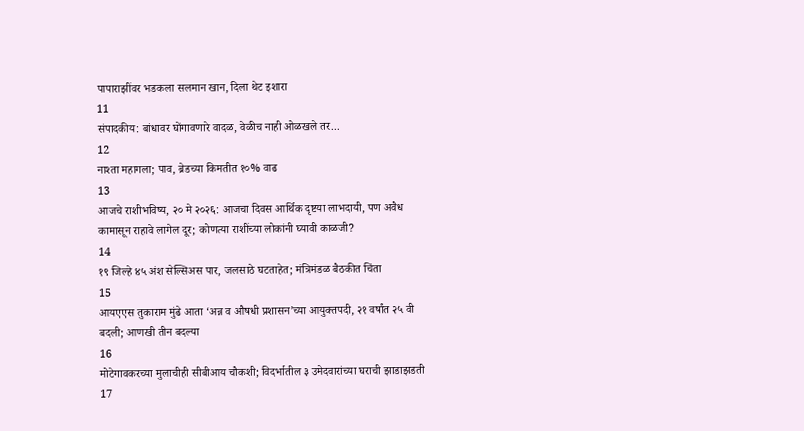पापाराझींवर भडकला सलमान खान, दिला थेट इशारा
11
संपादकीय: बांधावर घोंगावणारे वादळ, वेळीच नाही ओळखले तर...
12
नाश्ता महागला; पाव, ब्रेडच्या किमतीत १०% वाढ
13
आजचे राशीभविष्य, २० मे २०२६: आजचा दिवस आर्थिक दृष्टया लाभदायी, पण अवैध कामासून राहावे लागेल दूर; कोणत्या राशींच्या लोकांनी घ्यावी काळजी?
14
१९ जिल्हे ४५ अंश सेल्सिअस पार, जलसाठे घटताहेत; मंत्रिमंडळ बैठकीत चिंता
15
आयएएस तुकाराम मुंढे आता ‘अन्न व औषधी प्रशासन’च्या आयुक्तपदी, २१ वर्षांत २५ वी बदली; आणखी तीन बदल्या
16
मोटेगावकरच्या मुलाचीही सीबीआय चौकशी; विदर्भातील ३ उमेदवारांच्या घराची झाडाझडती
17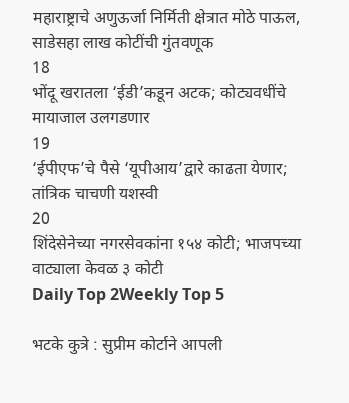महाराष्ट्राचे अणुऊर्जा निर्मिती क्षेत्रात मोठे पाऊल, साडेसहा लाख कोटींची गुंतवणूक
18
भोंदू खरातला ‘ईडी’कडून अटक; कोट्यवधींचे मायाजाल उलगडणार
19
‘ईपीएफ’चे पैसे ‘यूपीआय’द्वारे काढता येणार; तांत्रिक चाचणी यशस्वी
20
शिंदेसेनेच्या नगरसेवकांना १५४ कोटी; भाजपच्या वाट्याला केवळ ३ कोटी
Daily Top 2Weekly Top 5

भटके कुत्रे : सुप्रीम कोर्टाने आपली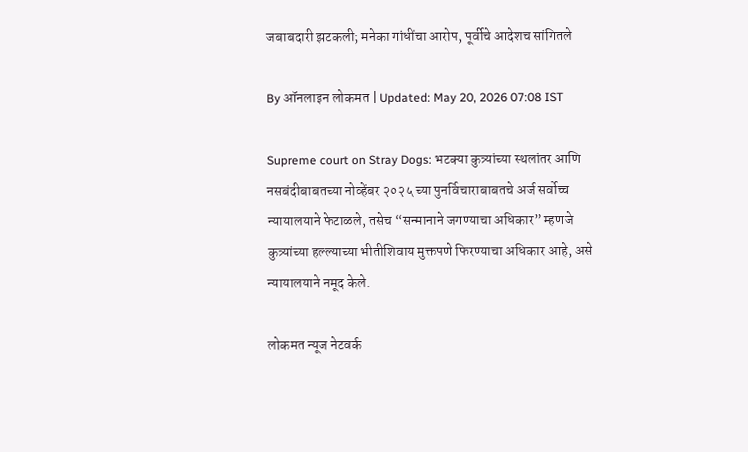जबाबदारी झटकली; मनेका गांधींचा आरोप, पूर्वीचे आदेशच सांगितले

By ऑनलाइन लोकमत | Updated: May 20, 2026 07:08 IST

Supreme court on Stray Dogs: भटक्या कुत्र्यांच्या स्थलांतर आणि नसबंदीबाबतच्या नोव्हेंबर २०२५ च्या पुनर्विचाराबाबतचे अर्ज सर्वोच्च न्यायालयाने फेटाळले, तसेच “सन्मानाने जगण्याचा अधिकार” म्हणजे कुत्र्यांच्या हल्ल्याच्या भीतीशिवाय मुक्तपणे फिरण्याचा अधिकार आहे, असे न्यायालयाने नमूद केले.

लोकमत न्यूज नेटवर्क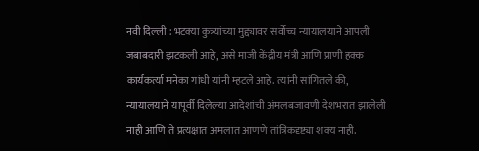नवी दिल्ली : भटक्या कुत्र्यांच्या मुद्द्यावर सर्वोच्च न्यायालयाने आपली जबाबदारी झटकली आहे, असे माजी केंद्रीय मंत्री आणि प्राणी हक्क कार्यकर्त्या मनेका गांधी यांनी म्हटले आहे. त्यांनी सांगितले की, न्यायालयाने यापूर्वी दिलेल्या आदेशांची अंमलबजावणी देशभरात झालेली नाही आणि ते प्रत्यक्षात अमलात आणणे तांत्रिकदृष्ट्या शक्य नाही.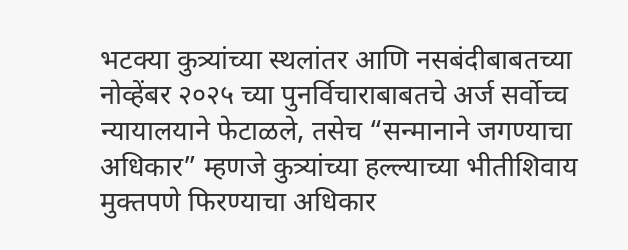भटक्या कुत्र्यांच्या स्थलांतर आणि नसबंदीबाबतच्या नोव्हेंबर २०२५ च्या पुनर्विचाराबाबतचे अर्ज सर्वोच्च न्यायालयाने फेटाळले, तसेच “सन्मानाने जगण्याचा अधिकार” म्हणजे कुत्र्यांच्या हल्ल्याच्या भीतीशिवाय मुक्तपणे फिरण्याचा अधिकार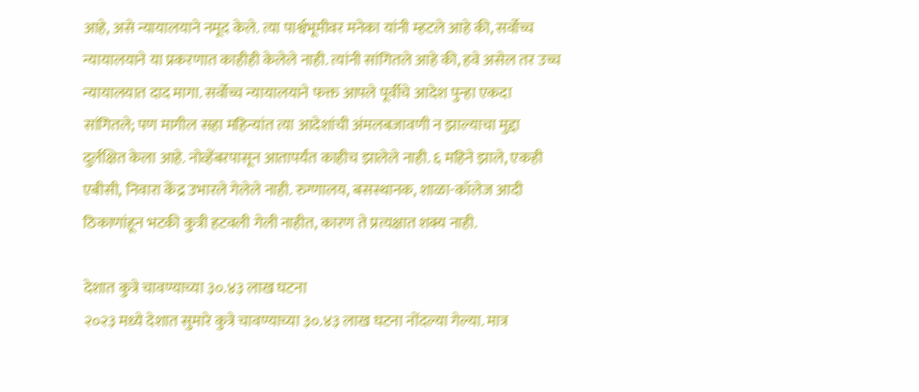आहे, असे न्यायालयाने नमूद केले. त्या पार्श्वभूमीवर मनेका यांनी म्हटले आहे की, सर्वोच्च न्यायालयाने या प्रकरणात काहीही केलेले नाही. त्यांनी सांगितले आहे की, हवे असेल तर उच्च न्यायालयात दाद मागा. सर्वोच्च न्यायालयाने फक्त आपले पूर्वीचे आदेश पुन्हा एकदा सांगितले; पण मागील सहा महिन्यांत त्या आदेशांची अंमलबजावणी न झाल्याचा मुद्दा दुर्लक्षित केला आहे. नोव्हेंबरपासून आतापर्यंत काहीच झालेले नाही. ६ महिने झाले, एकही एबीसी, निवारा केंद्र उभारले गेलेले नाही. रुग्णालय, बसस्थानक, शाळा-कॉलेज आदी ठिकाणांहून भटकी कुत्री हटवली गेली नाहीत, कारण ते प्रत्यक्षात शक्य नाही.

देशात कुत्रे चावण्याच्या ३०.४३ लाख घटना
२०२३ मध्ये देशात सुमारे कुत्रे चावण्याच्या ३०.४३ लाख घटना नोंदल्या गेल्या. मात्र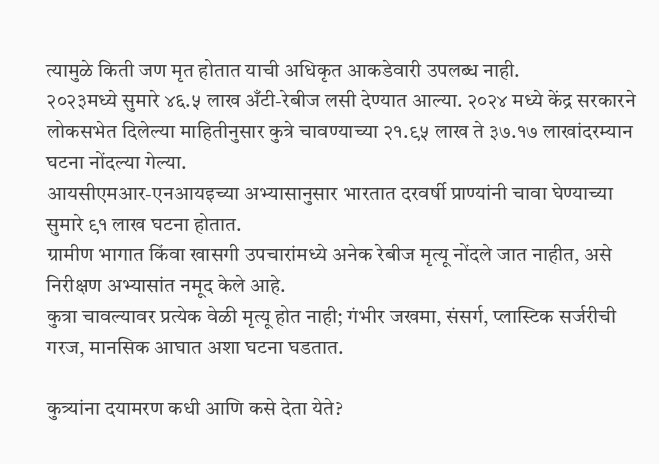त्यामुळे किती जण मृत होतात याची अधिकृत आकडेवारी उपलब्ध नाही.
२०२३मध्ये सुमारे ४६.५ लाख अँटी-रेबीज लसी देण्यात आल्या. २०२४ मध्ये केंद्र सरकारने लोकसभेत दिलेल्या माहितीनुसार कुत्रे चावण्याच्या २१.९५ लाख ते ३७.१७ लाखांदरम्यान घटना नोंदल्या गेल्या.
आयसीएमआर-एनआयइच्या अभ्यासानुसार भारतात दरवर्षी प्राण्यांनी चावा घेण्याच्या सुमारे ९१ लाख घटना होतात.
ग्रामीण भागात किंवा खासगी उपचारांमध्ये अनेक रेबीज मृत्यू नोंदले जात नाहीत, असे निरीक्षण अभ्यासांत नमूद केले आहे.
कुत्रा चावल्यावर प्रत्येक वेळी मृत्यू होत नाही; गंभीर जखमा, संसर्ग, प्लास्टिक सर्जरीची गरज, मानसिक आघात अशा घटना घडतात.

कुत्र्यांना दयामरण कधी आणि कसे देता येते?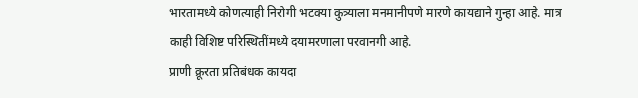भारतामध्ये कोणत्याही निरोगी भटक्या कुत्र्याला मनमानीपणे मारणे कायद्याने गुन्हा आहे. मात्र काही विशिष्ट परिस्थितींमध्ये दयामरणाला परवानगी आहे.
प्राणी क्रूरता प्रतिबंधक कायदा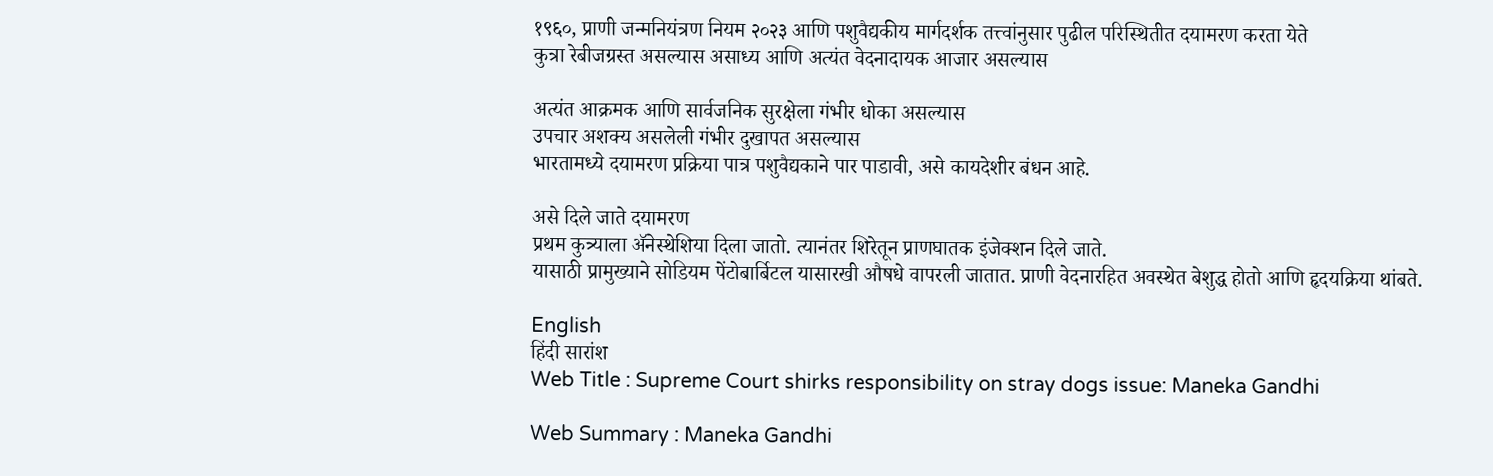१९६०, प्राणी जन्मनियंत्रण नियम २०२३ आणि पशुवैद्यकीय मार्गदर्शक तत्त्वांनुसार पुढील परिस्थितीत दयामरण करता येते
कुत्रा रेबीजग्रस्त असल्यास असाध्य आणि अत्यंत वेदनादायक आजार असल्यास

अत्यंत आक्रमक आणि सार्वजनिक सुरक्षेला गंभीर धोका असल्यास
उपचार अशक्य असलेली गंभीर दुखापत असल्यास
भारतामध्ये दयामरण प्रक्रिया पात्र पशुवैद्यकाने पार पाडावी, असे कायदेशीर बंधन आहे.

असे दिले जाते दयामरण
प्रथम कुत्र्याला ॲनेस्थेशिया दिला जातो. त्यानंतर शिरेतून प्राणघातक इंजेक्शन दिले जाते.
यासाठी प्रामुख्याने सोडियम पेंटोबार्बिटल यासारखी औषधे वापरली जातात. प्राणी वेदनारहित अवस्थेत बेशुद्ध होतो आणि हृदयक्रिया थांबते.

English
हिंदी सारांश
Web Title : Supreme Court shirks responsibility on stray dogs issue: Maneka Gandhi

Web Summary : Maneka Gandhi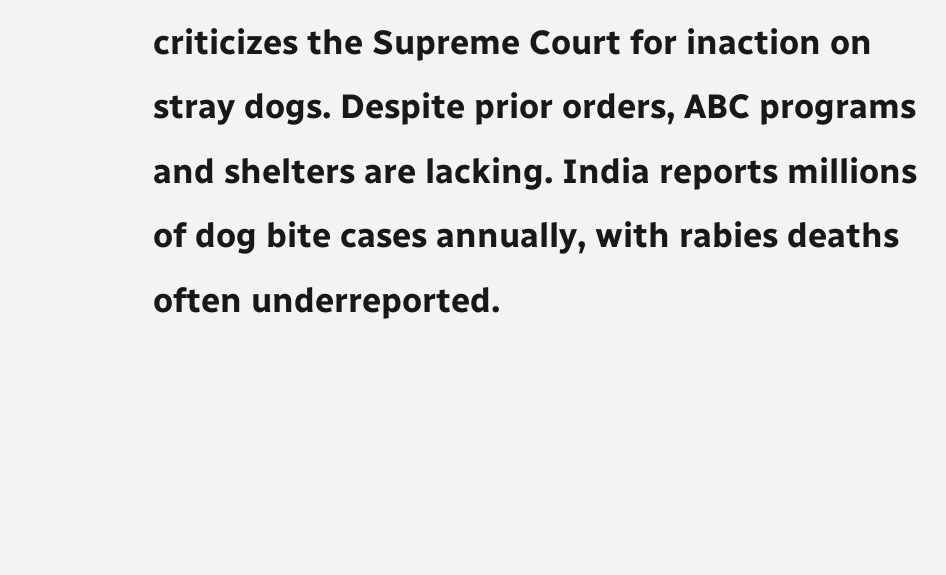criticizes the Supreme Court for inaction on stray dogs. Despite prior orders, ABC programs and shelters are lacking. India reports millions of dog bite cases annually, with rabies deaths often underreported.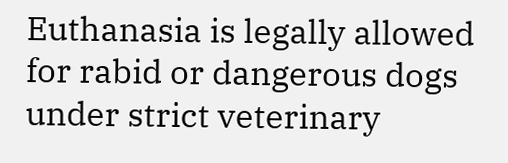Euthanasia is legally allowed for rabid or dangerous dogs under strict veterinary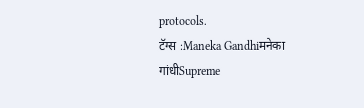protocols.
टॅग्स :Maneka Gandhiमनेका गांधीSupreme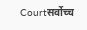Courtसर्वोच्च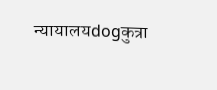न्यायालयdogकुत्रा